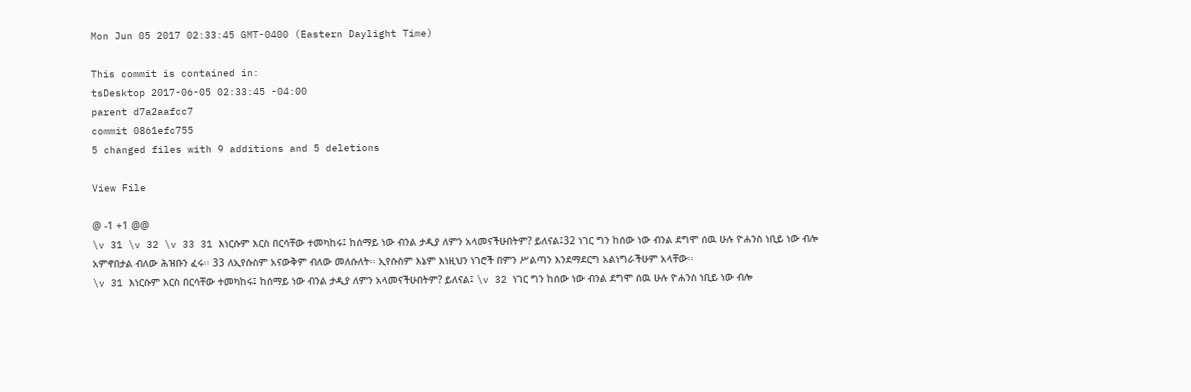Mon Jun 05 2017 02:33:45 GMT-0400 (Eastern Daylight Time)

This commit is contained in:
tsDesktop 2017-06-05 02:33:45 -04:00
parent d7a2aafcc7
commit 0861efc755
5 changed files with 9 additions and 5 deletions

View File

@ -1 +1 @@
\v 31 \v 32 \v 33 31 እነርሱም እርስ በርሳቸው ተመካከሩ፤ ከሰማይ ነው ብንል ታዲያ ለምን አላመናችሁበትም? ይለናል፤32 ነገር ግን ከሰው ነው ብንል ደግሞ ሰዉ ሁሉ ዮሐንስ ነቢይ ነው ብሎ አምኖበታል ብለው ሕዝቡን ፈሩ፡፡ 33 ለኢየሱስም አናውቅም ብለው መለሱለት፡፡ ኢየሱስም እኔም እነዚህን ነገሮች በምን ሥልጣን እንደማደርግ አልነግራችሁም አላቸው፡፡
\v 31 እነርሱም እርስ በርሳቸው ተመካከሩ፤ ከሰማይ ነው ብንል ታዲያ ለምን አላመናችሁበትም? ይለናል፤ \v 32 ነገር ግን ከሰው ነው ብንል ደግሞ ሰዉ ሁሉ ዮሐንስ ነቢይ ነው ብሎ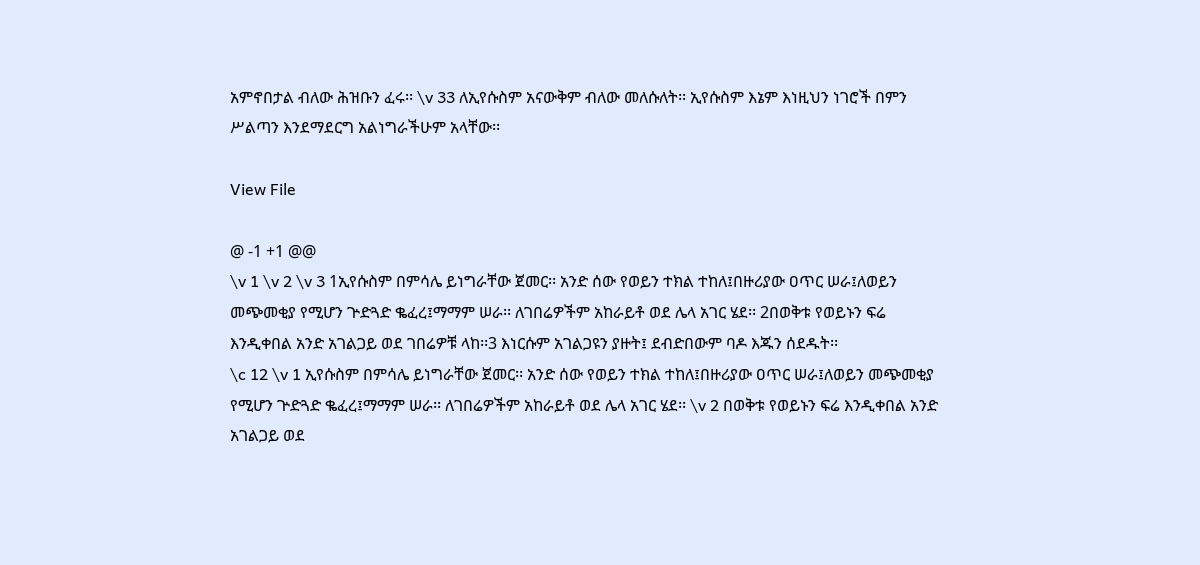አምኖበታል ብለው ሕዝቡን ፈሩ፡፡ \v 33 ለኢየሱስም አናውቅም ብለው መለሱለት፡፡ ኢየሱስም እኔም እነዚህን ነገሮች በምን ሥልጣን እንደማደርግ አልነግራችሁም አላቸው፡፡

View File

@ -1 +1 @@
\v 1 \v 2 \v 3 1ኢየሱስም በምሳሌ ይነግራቸው ጀመር፡፡ አንድ ሰው የወይን ተክል ተከለ፤በዙሪያው ዐጥር ሠራ፤ለወይን መጭመቂያ የሚሆን ጕድጓድ ቈፈረ፤ማማም ሠራ፡፡ ለገበሬዎችም አከራይቶ ወደ ሌላ አገር ሄደ፡፡ 2በወቅቱ የወይኑን ፍሬ እንዲቀበል አንድ አገልጋይ ወደ ገበሬዎቹ ላከ፡፡3 እነርሱም አገልጋዩን ያዙት፤ ደብድበውም ባዶ እጁን ሰደዱት፡፡
\c 12 \v 1 ኢየሱስም በምሳሌ ይነግራቸው ጀመር፡፡ አንድ ሰው የወይን ተክል ተከለ፤በዙሪያው ዐጥር ሠራ፤ለወይን መጭመቂያ የሚሆን ጕድጓድ ቈፈረ፤ማማም ሠራ፡፡ ለገበሬዎችም አከራይቶ ወደ ሌላ አገር ሄደ፡፡ \v 2 በወቅቱ የወይኑን ፍሬ እንዲቀበል አንድ አገልጋይ ወደ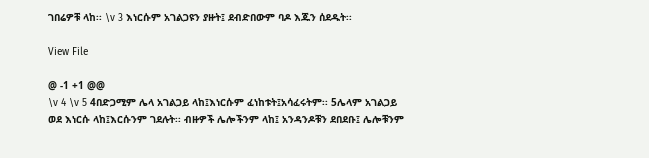ገበሬዎቹ ላከ፡፡ \v 3 እነርሱም አገልጋዩን ያዙት፤ ደብድበውም ባዶ እጁን ሰደዱት፡፡

View File

@ -1 +1 @@
\v 4 \v 5 4በድጋሚም ሌላ አገልጋይ ላከ፤እነርሱም ፈነከቱት፤አሳፈሩትም፡፡ 5ሌላም አገልጋይ ወደ እነርሱ ላከ፤እርሱንም ገደሉት፡፡ ብዙዎች ሌሎችንም ላከ፤ አንዳንዶቹን ደበደቡ፤ ሌሎቹንም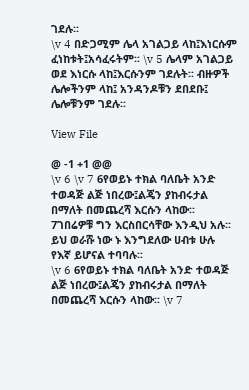ገደሉ፡፡
\v 4 በድጋሚም ሌላ አገልጋይ ላከ፤እነርሱም ፈነከቱት፤አሳፈሩትም፡፡ \v 5 ሌላም አገልጋይ ወደ እነርሱ ላከ፤እርሱንም ገደሉት፡፡ ብዙዎች ሌሎችንም ላከ፤ አንዳንዶቹን ደበደቡ፤ ሌሎቹንም ገደሉ፡፡

View File

@ -1 +1 @@
\v 6 \v 7 6የወይኑ ተክል ባለቤት አንድ ተወዳጅ ልጅ ነበረው፤ልጄን ያከብሩታል በማለት በመጨረሻ እርሱን ላከው፡፡ 7ገበሬዎቹ ግን እርስበርሳቸው እንዲህ አሉ፡፡ ይህ ወራሹ ነው ኑ እንግደለው ሀብቱ ሁሉ የእኛ ይሆናል ተባባሉ፡፡
\v 6 6የወይኑ ተክል ባለቤት አንድ ተወዳጅ ልጅ ነበረው፤ልጄን ያከብሩታል በማለት በመጨረሻ እርሱን ላከው፡፡ \v 7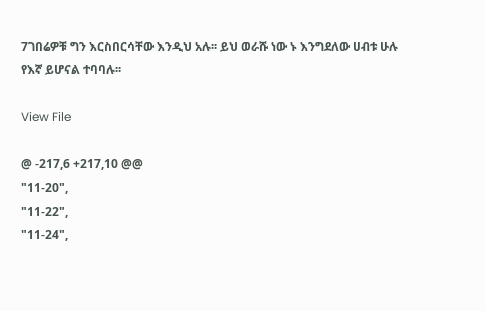7ገበሬዎቹ ግን እርስበርሳቸው እንዲህ አሉ፡፡ ይህ ወራሹ ነው ኑ እንግደለው ሀብቱ ሁሉ የእኛ ይሆናል ተባባሉ፡፡

View File

@ -217,6 +217,10 @@
"11-20",
"11-22",
"11-24",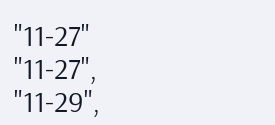"11-27"
"11-27",
"11-29",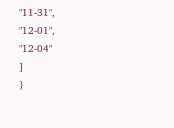"11-31",
"12-01",
"12-04"
]
}